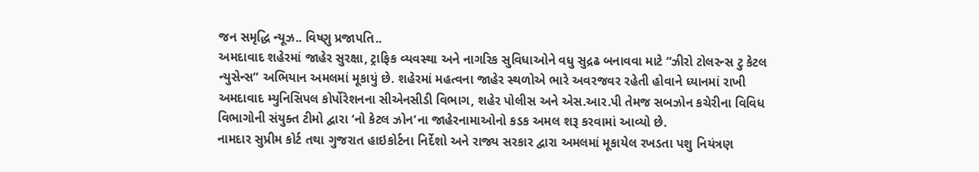જન સમૃદ્ધિ ન્યૂઝ.. વિષ્ણુ પ્રજાપતિ..
અમદાવાદ શહેરમાં જાહેર સુરક્ષા, ટ્રાફિક વ્યવસ્થા અને નાગરિક સુવિધાઓને વધુ સુદ્રઢ બનાવવા માટે “ઝીરો ટોલરન્સ ટુ કેટલ ન્યુસેન્સ” અભિયાન અમલમાં મૂકાયું છે. શહેરમાં મહત્વના જાહેર સ્થળોએ ભારે અવરજવર રહેતી હોવાને ધ્યાનમાં રાખી અમદાવાદ મ્યુનિસિપલ કોર્પોરેશનના સીએનસીડી વિભાગ, શહેર પોલીસ અને એસ.આર.પી તેમજ સબઝોન કચેરીના વિવિધ વિભાગોની સંયુક્ત ટીમો દ્વારા ‘નો કેટલ ઝોન’ના જાહેરનામાઓનો કડક અમલ શરૂ કરવામાં આવ્યો છે.
નામદાર સુપ્રીમ કોર્ટ તથા ગુજરાત હાઇકોર્ટના નિર્દેશો અને રાજ્ય સરકાર દ્વારા અમલમાં મૂકાયેલ રખડતા પશુ નિયંત્રણ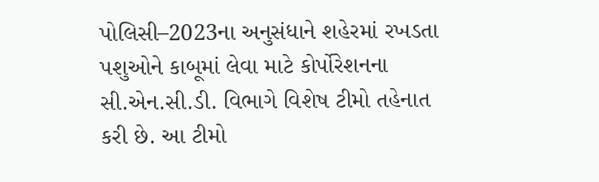પોલિસી–2023ના અનુસંધાને શહેરમાં રખડતા પશુઓને કાબૂમાં લેવા માટે કોર્પોરેશનના સી.એન.સી.ડી. વિભાગે વિશેષ ટીમો તહેનાત કરી છે. આ ટીમો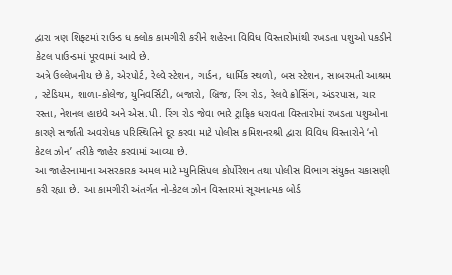દ્વારા ત્રણ શિફ્ટમાં રાઉન્ડ ધ ક્લોક કામગીરી કરીને શહેરના વિવિધ વિસ્તારોમાંથી રખડતા પશુઓ પકડીને કેટલ પાઉન્ડમાં પૂરવામાં આવે છે.
અત્રે ઉલ્લેખનીય છે કે, એરપોર્ટ, રેલ્વે સ્ટેશન, ગાર્ડન, ધાર્મિક સ્થળો, બસ સ્ટેશન, સાબરમતી આશ્રમ , સ્ટેડિયમ, શાળા-કોલેજ, યુનિવર્સિટી, બજારો, બ્રિજ, રિંગ રોડ, રેલવે ક્રોસિંગ, અંડરપાસ, ચાર રસ્તા, નેશનલ હાઇવે અને એસ.પી. રિંગ રોડ જેવા ભારે ટ્રાફિક ધરાવતા વિસ્તારોમાં રખડતા પશુઓના કારણે સર્જાતી અવરોધક પરિસ્થિતિને દૂર કરવા માટે પોલીસ કમિશનરશ્રી દ્વારા વિવિધ વિસ્તારોને ‘નો કેટલ ઝોન’ તરીકે જાહેર કરવામાં આવ્યા છે.
આ જાહેરનામાના અસરકારક અમલ માટે મ્યુનિસિપલ કોર્પોરેશન તથા પોલીસ વિભાગ સંયુક્ત ચકાસણી કરી રહ્યા છે. આ કામગીરી અંતર્ગત નો-કેટલ ઝોન વિસ્તારમાં સૂચનાત્મક બોર્ડ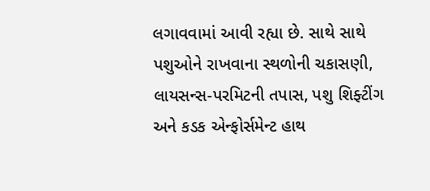લગાવવામાં આવી રહ્યા છે. સાથે સાથે પશુઓને રાખવાના સ્થળોની ચકાસણી, લાયસન્સ-પરમિટની તપાસ, પશુ શિફ્ટીંગ અને કડક એન્ફોર્સમેન્ટ હાથ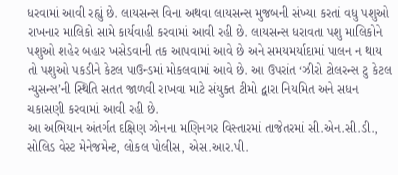ધરવામાં આવી રહ્યું છે. લાયસન્સ વિના અથવા લાયસન્સ મુજબની સંખ્યા કરતાં વધુ પશુઓ રાખનાર માલિકો સામે કાર્યવાહી કરવામાં આવી રહી છે. લાયસન્સ ધરાવતા પશુ માલિકોને પશુઓ શહેર બહાર ખસેડવાની તક આપવામાં આવે છે અને સમયમર્યાદામાં પાલન ન થાય તો પશુઓ પકડીને કેટલ પાઉન્ડમાં મોકલવામાં આવે છે. આ ઉપરાંત ‘ઝીરો ટોલરન્સ ટુ કેટલ ન્યુસન્સ’ની સ્થિતિ સતત જાળવી રાખવા માટે સંયુક્ત ટીમો દ્વારા નિયમિત અને સધન ચકાસણી કરવામાં આવી રહી છે.
આ અભિયાન અંતર્ગત દક્ષિણ ઝોનના મણિનગર વિસ્તારમાં તાજેતરમાં સી.એન.સી.ડી., સોલિડ વેસ્ટ મેનેજમેન્ટ, લોકલ પોલીસ, એસ.આર.પી.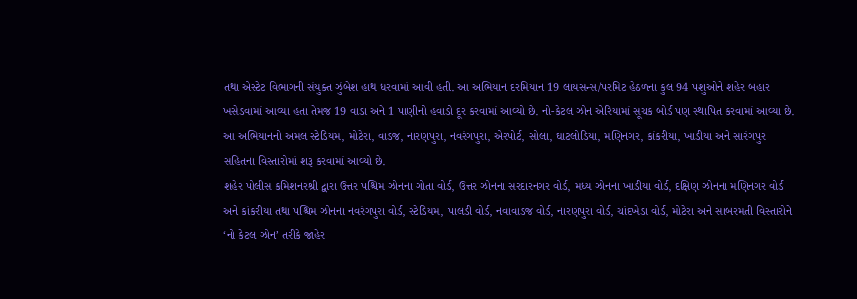તથા એસ્ટેટ વિભાગની સંયુક્ત ઝુંબેશ હાથ ધરવામાં આવી હતી. આ અભિયાન દરમિયાન 19 લાયસન્સ/પરમિટ હેઠળના કુલ 94 પશુઓને શહેર બહાર ખસેડવામાં આવ્યા હતા તેમજ 19 વાડા અને 1 પાણીનો હવાડો દૂર કરવામાં આવ્યો છે. નો-કેટલ ઝોન એરિયામાં સૂચક બોર્ડ પણ સ્થાપિત કરવામાં આવ્યા છે. આ અભિયાનનો અમલ સ્ટેડિયમ, મોટેરા, વાડજ, નારણપુરા, નવરંગપુરા, એરપોર્ટ, સોલા, ઘાટલોડિયા, મણિનગર, કાંકરીયા, ખાડીયા અને સારંગપુર સહિતના વિસ્તારોમાં શરૂ કરવામાં આવ્યો છે.
શહેર પોલીસ કમિશનરશ્રી દ્વારા ઉત્તર પશ્ચિમ ઝોનના ગોતા વોર્ડ, ઉત્તર ઝોનના સરદારનગર વોર્ડ, મધ્ય ઝોનના ખાડીયા વોર્ડ, દક્ષિણ ઝોનના મણિનગર વોર્ડ અને કાંકરીયા તથા પશ્ચિમ ઝોનના નવરંગપુરા વોર્ડ, સ્ટેડિયમ, પાલડી વોર્ડ, નવાવાડજ વોર્ડ, નારણપુરા વોર્ડ, ચાંદખેડા વોર્ડ, મોટેરા અને સાબરમતી વિસ્તારોને ‘નો કેટલ ઝોન’ તરીકે જાહેર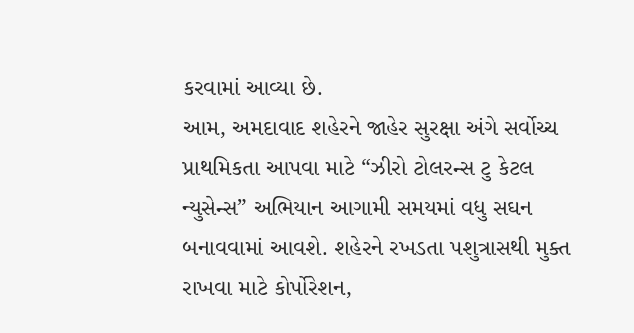કરવામાં આવ્યા છે.
આમ, અમદાવાદ શહેરને જાહેર સુરક્ષા અંગે સર્વોચ્ચ પ્રાથમિકતા આપવા માટે “ઝીરો ટોલરન્સ ટુ કેટલ ન્યુસેન્સ” અભિયાન આગામી સમયમાં વધુ સઘન બનાવવામાં આવશે. શહેરને રખડતા પશુત્રાસથી મુક્ત રાખવા માટે કોર્પોરેશન,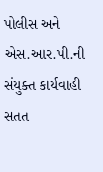પોલીસ અને એસ.આર.પી.ની સંયુક્ત કાર્યવાહી સતત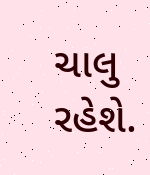ચાલુ રહેશે.